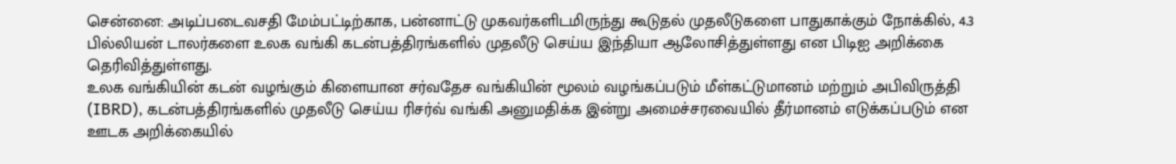சென்னை: அடிப்படைவசதி மேம்பட்டிற்காக, பன்னாட்டு முகவர்களிடமிருந்து கூடுதல் முதலீடுகளை பாதுகாக்கும் நோக்கில், 4.3 பில்லியன் டாலர்களை உலக வங்கி கடன்பத்திரங்களில் முதலீடு செய்ய இந்தியா ஆலோசித்துள்ளது என பிடிஐ அறிக்கை தெரிவித்துள்ளது.
உலக வங்கியின் கடன் வழங்கும் கிளையான சர்வதேச வங்கியின் மூலம் வழங்கப்படும் மீள்கட்டுமானம் மற்றும் அபிவிருத்தி (IBRD), கடன்பத்திரங்களில் முதலீடு செய்ய ரிசர்வ் வங்கி அனுமதிக்க இன்று அமைச்சரவையில் தீர்மானம் எடுக்கப்படும் என ஊடக அறிக்கையில்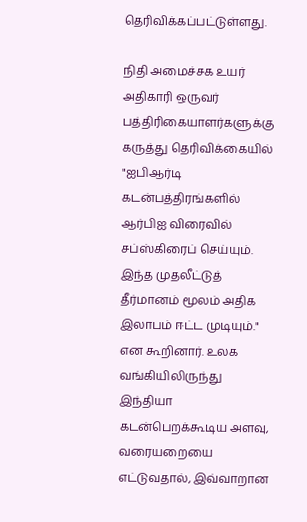தெரிவிக்கப்பட்டுள்ளது.

நிதி அமைச்சக உயர் அதிகாரி ஒருவர் பத்திரிகையாளர்களுக்கு கருத்து தெரிவிக்கையில் "ஐபிஆர்டி கடன்பத்திரங்களில் ஆர்பிஐ விரைவில் சப்ஸ்கிரைப் செய்யும். இந்த முதலீட்டுத் தீர்மானம் மூலம் அதிக இலாபம் ஈட்ட முடியும்." என கூறினார். உலக வங்கியிலிருந்து இந்தியா கடன்பெறக்கூடிய அளவு, வரையறையை எட்டுவதால், இவ்வாறான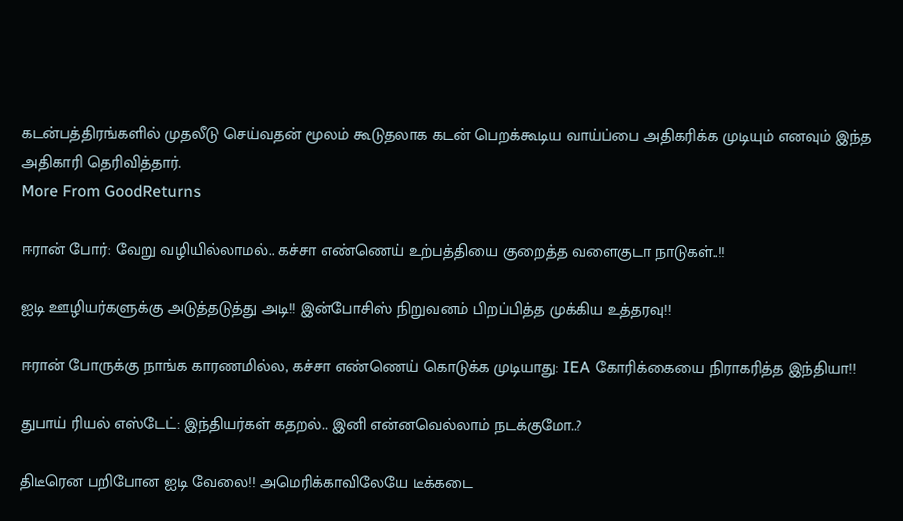கடன்பத்திரங்களில் முதலீடு செய்வதன் மூலம் கூடுதலாக கடன் பெறக்கூடிய வாய்ப்பை அதிகரிக்க முடியும் எனவும் இந்த அதிகாரி தெரிவித்தார்.
More From GoodReturns

ஈரான் போர்: வேறு வழியில்லாமல்.. கச்சா எண்ணெய் உற்பத்தியை குறைத்த வளைகுடா நாடுகள்..!!

ஐடி ஊழியர்களுக்கு அடுத்தடுத்து அடி!! இன்போசிஸ் நிறுவனம் பிறப்பித்த முக்கிய உத்தரவு!!

ஈரான் போருக்கு நாங்க காரணமில்ல, கச்சா எண்ணெய் கொடுக்க முடியாது: IEA கோரிக்கையை நிராகரித்த இந்தியா!!

துபாய் ரியல் எஸ்டேட்: இந்தியர்கள் கதறல்.. இனி என்னவெல்லாம் நடக்குமோ..?

திடீரென பறிபோன ஐடி வேலை!! அமெரிக்காவிலேயே டீக்கடை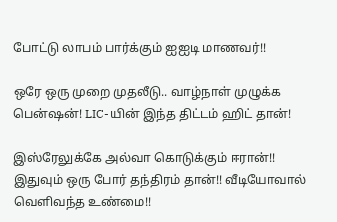போட்டு லாபம் பார்க்கும் ஐஐடி மாணவர்!!

ஒரே ஒரு முறை முதலீடு.. வாழ்நாள் முழுக்க பென்ஷன்! LIC-யின் இந்த திட்டம் ஹிட் தான்!

இஸ்ரேலுக்கே அல்வா கொடுக்கும் ஈரான்!! இதுவும் ஒரு போர் தந்திரம் தான்!! வீடியோவால் வெளிவந்த உண்மை!!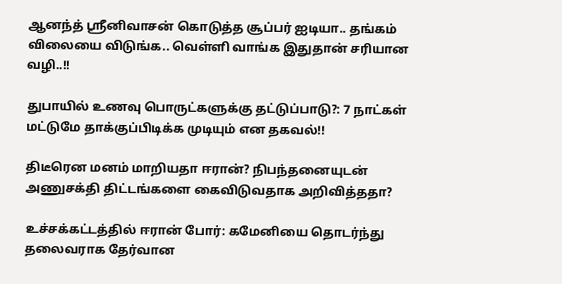ஆனந்த் ஸ்ரீனிவாசன் கொடுத்த சூப்பர் ஐடியா.. தங்கம் விலையை விடுங்க.. வெள்ளி வாங்க இதுதான் சரியான வழி..!!

துபாயில் உணவு பொருட்களுக்கு தட்டுப்பாடு?: 7 நாட்கள் மட்டுமே தாக்குப்பிடிக்க முடியும் என தகவல்!!

திடீரென மனம் மாறியதா ஈரான்? நிபந்தனையுடன் அணுசக்தி திட்டங்களை கைவிடுவதாக அறிவித்ததா?

உச்சக்கட்டத்தில் ஈரான் போர்: கமேனியை தொடர்ந்து தலைவராக தேர்வான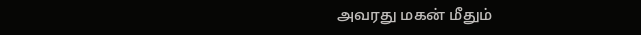அவரது மகன் மீதும்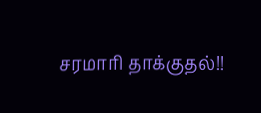சரமாரி தாக்குதல்!!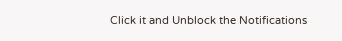Click it and Unblock the Notifications